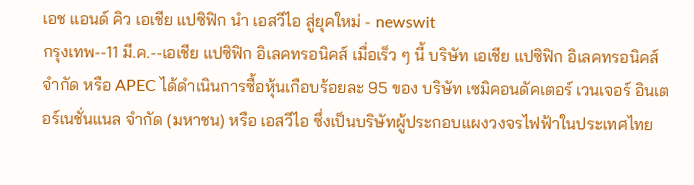เอช แอนด์ คิว เอเชีย แปซิฟิก นำ เอสวีไอ สู่ยุคใหม่ - newswit
กรุงเทพ--11 มี.ค.--เอเชีย แปซิฟิก อิเลคทรอนิคส์ เมื่อเร็ว ๆ นี้ บริษัท เอเชีย แปซิฟิก อิเลคทรอนิคส์ จำกัด หรือ APEC ได้ดำเนินการซื้อหุ้นเกือบร้อยละ 95 ของ บริษัท เซมิคอนดัคเตอร์ เวนเจอร์ อินเตอร์เนชั่นแนล จำกัด (มหาชน) หรือ เอสวีไอ ซึ่งเป็นบริษัทผู้ประกอบแผงวงจรไฟฟ้าในประเทศไทย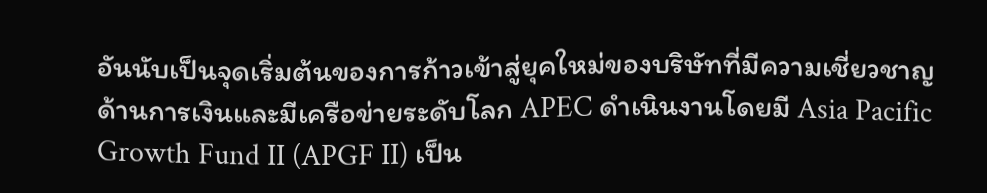อันนับเป็นจุดเริ่มต้นของการก้าวเข้าสู่ยุคใหม่ของบริษัทที่มีความเชี่ยวชาญด้านการเงินและมีเครือข่ายระดับโลก APEC ดำเนินงานโดยมี Asia Pacific Growth Fund II (APGF II) เป็น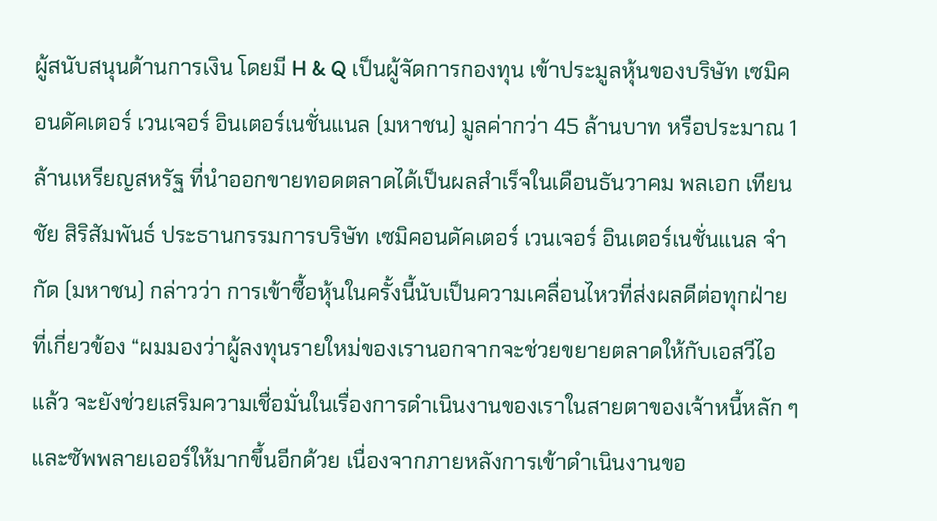ผู้สนับสนุนด้านการเงิน โดยมี H & Q เป็นผู้จัดการกองทุน เข้าประมูลหุ้นของบริษัท เซมิคอนดัคเตอร์ เวนเจอร์ อินเตอร์เนชั่นแนล (มหาชน) มูลค่ากว่า 45 ล้านบาท หรือประมาณ 1 ล้านเหรียญสหรัฐ ที่นำออกขายทอดตลาดได้เป็นผลสำเร็จในเดือนธันวาคม พลเอก เทียนชัย สิริสัมพันธ์ ประธานกรรมการบริษัท เซมิคอนดัคเตอร์ เวนเจอร์ อินเตอร์เนชั่นแนล จำกัด (มหาชน) กล่าวว่า การเข้าซื้อหุ้นในครั้งนี้นับเป็นความเคลื่อนไหวที่ส่งผลดีต่อทุกฝ่ายที่เกี่ยวข้อง “ผมมองว่าผู้ลงทุนรายใหม่ของเรานอกจากจะช่วยขยายตลาดให้กับเอสวีไอแล้ว จะยังช่วยเสริมความเชื่อมั่นในเรื่องการดำเนินงานของเราในสายตาของเจ้าหนี้หลัก ๆ และซัพพลายเออร์ให้มากขึ้นอีกด้วย เนื่องจากภายหลังการเข้าดำเนินงานขอ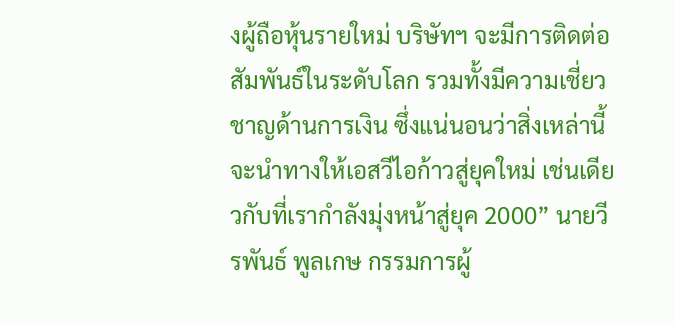งผู้ถือหุ้นรายใหม่ บริษัทฯ จะมีการติดต่อสัมพันธ์ในระดับโลก รวมทั้งมีความเชี่ยวชาญด้านการเงิน ซึ่งแน่นอนว่าสิ่งเหล่านี้จะนำทางให้เอสวีไอก้าวสู่ยุคใหม่ เช่นเดียวกับที่เรากำลังมุ่งหน้าสู่ยุค 2000” นายวีรพันธ์ พูลเกษ กรรมการผู้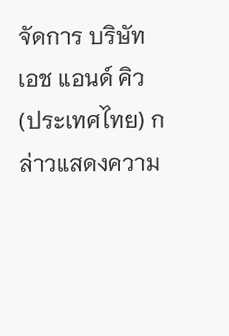จัดการ บริษัท เอช แอนด์ คิว (ประเทศไทย) กล่าวแสดงความ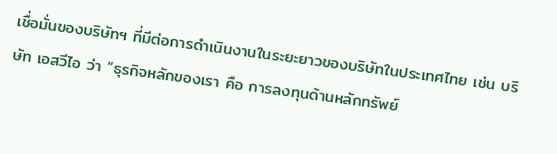เชื่อมั่นของบริษัทฯ ที่มีต่อการดำเนินงานในระยะยาวของบริษัทในประเทศไทย เช่น บริษัท เอสวีไอ ว่า “ธุรกิจหลักของเรา คือ การลงทุนด้านหลักทรัพย์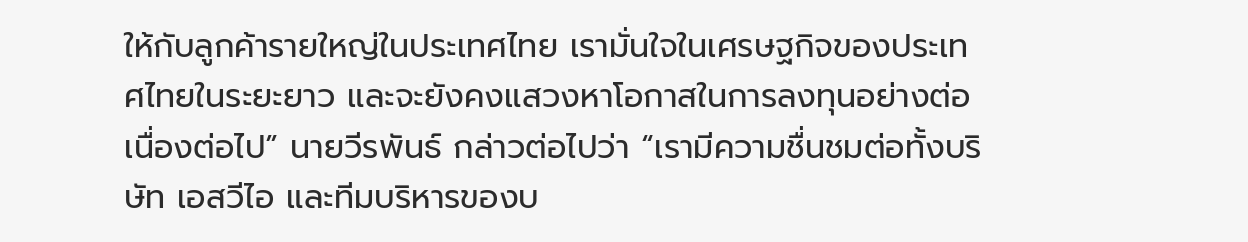ให้กับลูกค้ารายใหญ่ในประเทศไทย เรามั่นใจในเศรษฐกิจของประเทศไทยในระยะยาว และจะยังคงแสวงหาโอกาสในการลงทุนอย่างต่อเนื่องต่อไป” นายวีรพันธ์ กล่าวต่อไปว่า “เรามีความชื่นชมต่อทั้งบริษัท เอสวีไอ และทีมบริหารของบ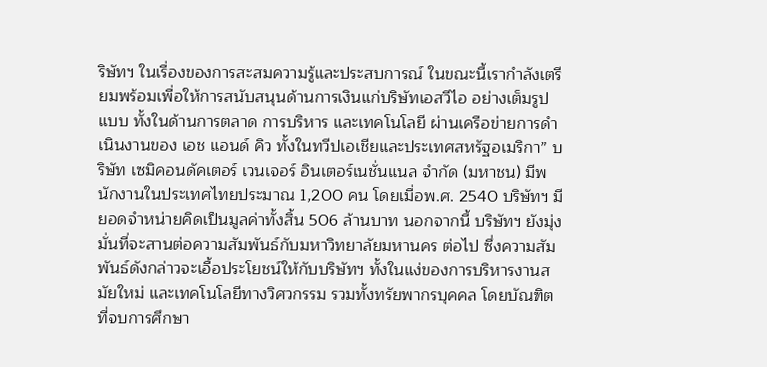ริษัทฯ ในเรื่องของการสะสมความรู้และประสบการณ์ ในขณะนี้เรากำลังเตรียมพร้อมเพื่อให้การสนับสนุนด้านการเงินแก่บริษัทเอสวีไอ อย่างเต็มรูปแบบ ทั้งในด้านการตลาด การบริหาร และเทคโนโลยี ผ่านเครือข่ายการดำเนินงานของ เอช แอนด์ คิว ทั้งในทวีปเอเชียและประเทศสหรัฐอเมริกา” บริษัท เซมิคอนดัคเตอร์ เวนเจอร์ อินเตอร์เนชั่นแนล จำกัด (มหาชน) มีพนักงานในประเทศไทยประมาณ 1,200 คน โดยเมื่อพ.ศ. 2540 บริษัทฯ มียอดจำหน่ายคิดเป็นมูลค่าทั้งสิ้น 506 ล้านบาท นอกจากนี้ บริษัทฯ ยังมุ่งมั่นที่จะสานต่อความสัมพันธ์กับมหาวิทยาลัยมหานคร ต่อไป ซึ่งความสัมพันธ์ดังกล่าวจะเอื้อประโยชน์ให้กับบริษัทฯ ทั้งในแง่ของการบริหารงานสมัยใหม่ และเทคโนโลยีทางวิศวกรรม รวมทั้งทรัยพากรบุคคล โดยบัณฑิตที่จบการศึกษา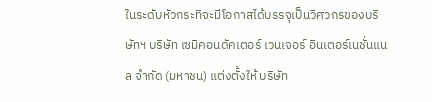ในระดับหัวกระทิจะมีโอกาสได้บรรจุเป็นวิศวกรของบริษัทฯ บริษัท เซมิคอนดัคเตอร์ เวนเจอร์ อินเตอร์เนชั่นแนล จำกัด (มหาชน) แต่งตั้งให้ บริษัท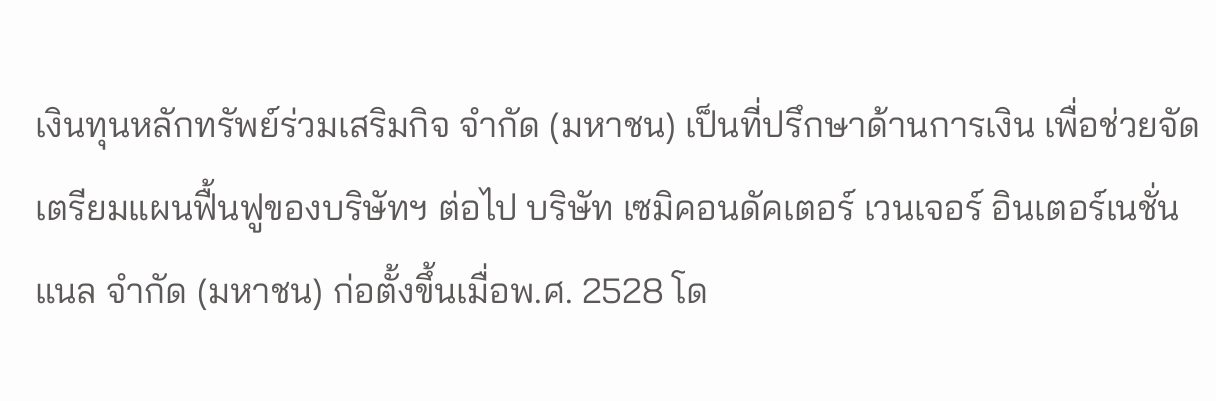เงินทุนหลักทรัพย์ร่วมเสริมกิจ จำกัด (มหาชน) เป็นที่ปรึกษาด้านการเงิน เพื่อช่วยจัดเตรียมแผนฟื้นฟูของบริษัทฯ ต่อไป บริษัท เซมิคอนดัคเตอร์ เวนเจอร์ อินเตอร์เนชั่นแนล จำกัด (มหาชน) ก่อตั้งขึ้นเมื่อพ.ศ. 2528 โด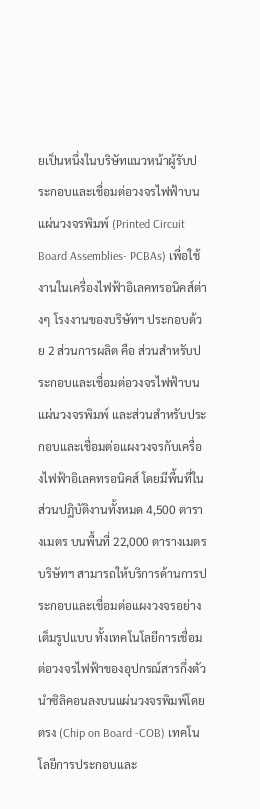ยเป็นหนึ่งในบริษัทแนวหน้าผู้รับประกอบและเชื่อมต่อวงจรไฟฟ้าบนแผ่นวงจรพิมพ์ (Printed Circuit Board Assemblies- PCBAs) เพื่อใช้งานในเครื่องไฟฟ้าอิเลคทรอนิคส์ต่างๆ โรงงานของบริษัทฯ ประกอบด้วย 2 ส่วนการผลิต คือ ส่วนสำหรับประกอบและเชื่อมต่อวงจรไฟฟ้าบนแผ่นวงจรพิมพ์ และส่วนสำหรับประกอบและเชื่อมต่อแผงวงจรกับเครื่องไฟฟ้าอิเลคทรอนิคส์ โดยมีพื้นที่ในส่วนปฎิบัติงานทั้งหมด 4,500 ตารางเมตร บนพื้นที่ 22,000 ตารางเมตร บริษัทฯ สามารถให้บริการด้านการประกอบและเชื่อมต่อแผงวงจรอย่างเต็มรูปแบบ ทั้งเทคโนโลยีการเชื่อมต่อวงจรไฟฟ้าของอุปกรณ์สารกึ่งตัวนำซิลิคอนลงบนแผ่นวงจรพิมพ์โดยตรง (Chip on Board -COB) เทคโนโลยีการประกอบและ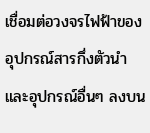เชื่อมต่อวงจรไฟฟ้าของอุปกรณ์สารกึ่งตัวนำและอุปกรณ์อื่นๆ ลงบน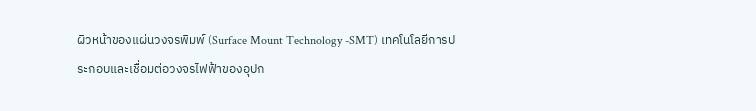ผิวหน้าของแผ่นวงจรพิมพ์ (Surface Mount Technology -SMT) เทคโนโลยีการประกอบและเชื่อมต่อวงจรไฟฟ้าของอุปก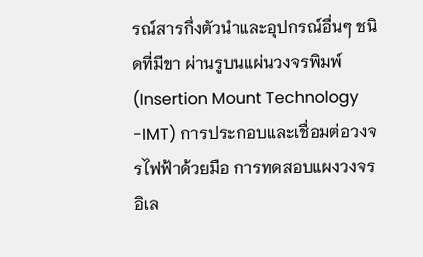รณ์สารกึ่งตัวนำและอุปกรณ์อื่นๆ ชนิดที่มีขา ผ่านรูบนแผ่นวงจรพิมพ์ (Insertion Mount Technology -IMT) การประกอบและเชื่อมต่อวงจรไฟฟ้าด้วยมือ การทดสอบแผงวงจรอิเล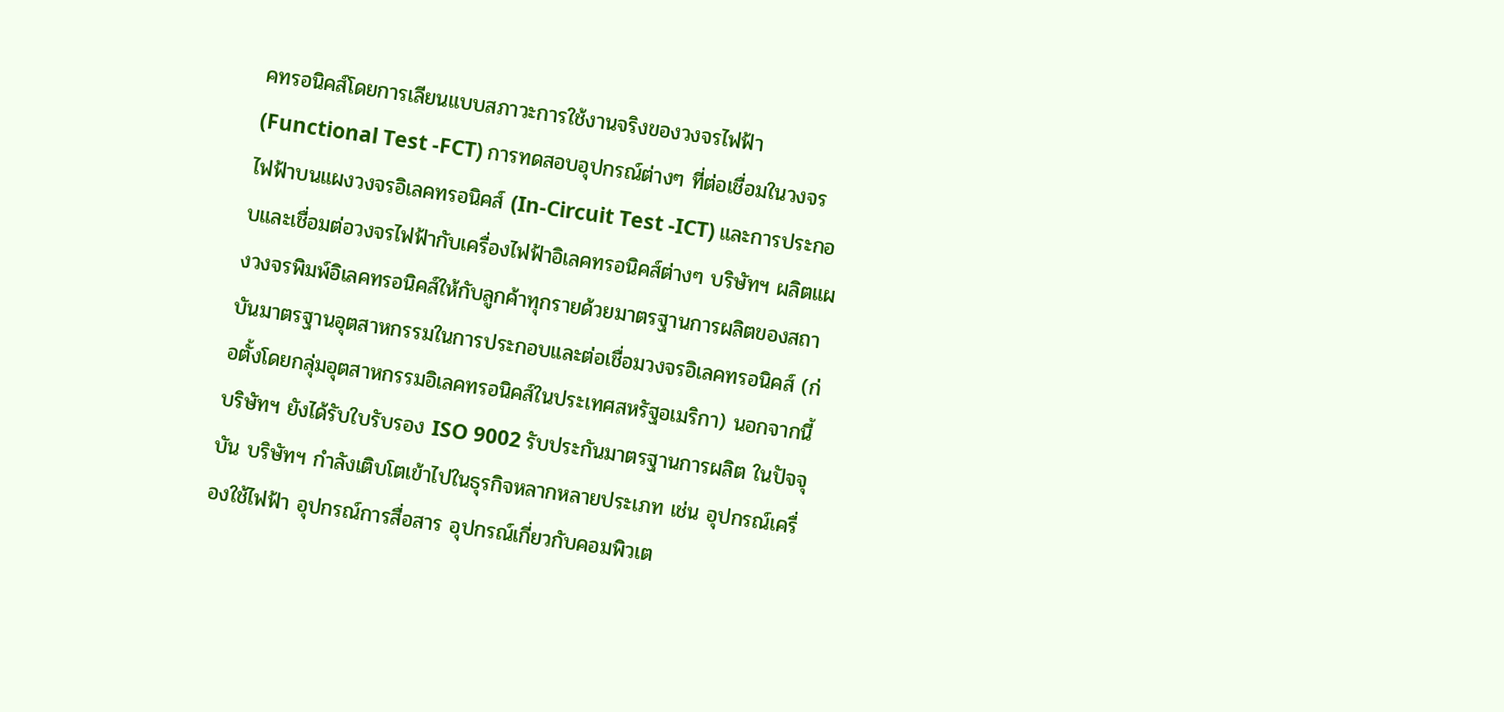คทรอนิคส์โดยการเลียนแบบสภาวะการใช้งานจริงของวงจรไฟฟ้า (Functional Test -FCT) การทดสอบอุปกรณ์ต่างๆ ที่ต่อเชื่อมในวงจรไฟฟ้าบนแผงวงจรอิเลคทรอนิคส์ (In-Circuit Test -ICT) และการประกอบและเชื่อมต่อวงจรไฟฟ้ากับเครื่องไฟฟ้าอิเลคทรอนิคส์ต่างๆ บริษัทฯ ผลิตแผงวงจรพิมพ์อิเลคทรอนิคส์ให้กับลูกค้าทุกรายด้วยมาตรฐานการผลิตของสถาบันมาตรฐานอุตสาหกรรมในการประกอบและต่อเชื่อมวงจรอิเลคทรอนิคส์ (ก่อตั้งโดยกลุ่มอุตสาหกรรมอิเลคทรอนิคส์ในประเทศสหรัฐอเมริกา) นอกจากนี้บริษัทฯ ยังได้รับใบรับรอง ISO 9002 รับประกันมาตรฐานการผลิต ในปัจจุบัน บริษัทฯ กำลังเติบโตเข้าไปในธุรกิจหลากหลายประเภท เช่น อุปกรณ์เครื่องใช้ไฟฟ้า อุปกรณ์การสื่อสาร อุปกรณ์เกี่ยวกับคอมพิวเต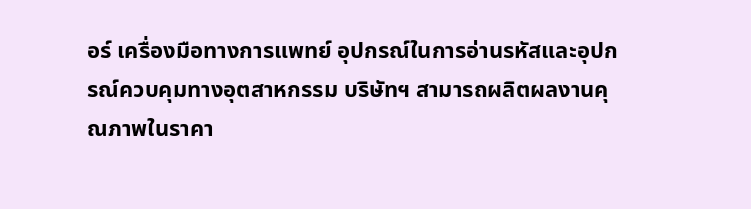อร์ เครื่องมือทางการแพทย์ อุปกรณ์ในการอ่านรหัสและอุปกรณ์ควบคุมทางอุตสาหกรรม บริษัทฯ สามารถผลิตผลงานคุณภาพในราคา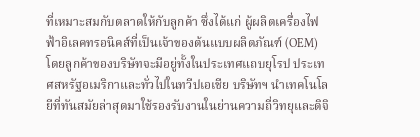ที่เหมาะสมกับตลาดให้กับลูกค้า ซึ่งได้แก่ ผู้ผลิตเครื่องไฟฟ้าอิเลคทรอนิคส์ที่เป็นเจ้าของต้นแบบผลิตภัณฑ์ (OEM) โดยลูกค้าของบริษัทจะมีอยู่ทั้งในประเทศแถบยุโรป ประเทศสหรัฐอเมริกาและทั่วไปในทวีปเอเชีย บริษัทฯ นำเทคโนโลยีที่ทันสมัยล่าสุดมาใช้รองรับงานในย่านความถี่วิทยุและดิจิ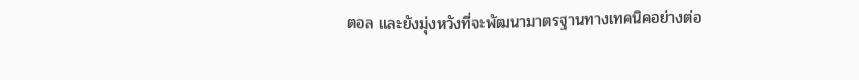ตอล และยังมุ่งหวังที่จะพัฒนามาตรฐานทางเทคนิคอย่างต่อ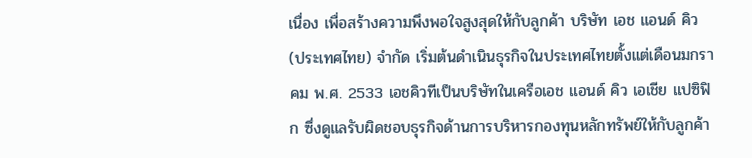เนื่อง เพื่อสร้างความพึงพอใจสูงสุดให้กับลูกค้า บริษัท เอช แอนด์ คิว (ประเทศไทย) จำกัด เริ่มต้นดำเนินธุรกิจในประเทศไทยตั้งแต่เดือนมกราคม พ.ศ. 2533 เอชคิวทีเป็นบริษัทในเครือเอช แอนด์ คิว เอเชีย แปซิฟิก ซึ่งดูแลรับผิดชอบธุรกิจด้านการบริหารกองทุนหลักทรัพย์ให้กับลูกค้า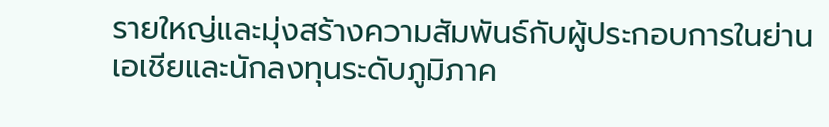รายใหญ่และมุ่งสร้างความสัมพันธ์กับผู้ประกอบการในย่านเอเชียและนักลงทุนระดับภูมิภาค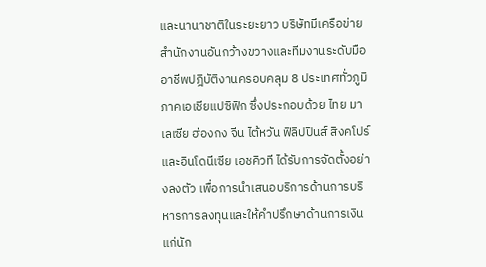และนานาชาติในระยะยาว บริษัทมีเครือข่ายสำนักงานอันกว้างขวางและทีมงานระดับมืออาชีพปฎิบัติงานครอบคลุม 8 ประเทศทั่วภูมิภาคเอเชียแปซิฟิก ซึ่งประกอบด้วย ไทย มาเลเซีย ฮ่องกง จีน ไต้หวัน ฟิลิปปินส์ สิงคโปร์ และอินโดนีเซีย เอชคิวที ได้รับการจัดตั้งอย่างลงตัว เพื่อการนำเสนอบริการด้านการบริหารการลงทุนและให้คำปรึกษาด้านการเงินแก่นัก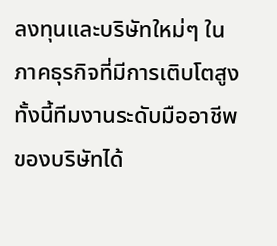ลงทุนและบริษัทใหม่ๆ ในภาคธุรกิจที่มีการเติบโตสูง ทั้งนี้ทีมงานระดับมืออาชีพของบริษัทได้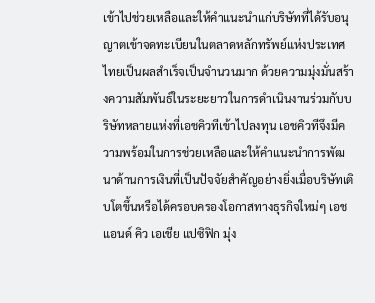เข้าไปช่วยเหลือและให้คำแนะนำแก่บริษัทที่ได้รับอนุญาตเข้าจดทะเบียนในตลาดหลักทรัพย์แห่งประเทศไทยเป็นผลสำเร็จเป็นจำนวนมาก ด้วยความมุ่งมั่นสร้างความสัมพันธ์ในระยะยาวในการดำเนินงานร่วมกับบริษัทหลายแห่งที่เอชคิวทีเข้าไปลงทุน เอชคิวทีจึงมีความพร้อมในการช่วยเหลือและให้คำแนะนำการพัฒนาด้านการเงินที่เป็นปัจจัยสำคัญอย่างยิ่งเมื่อบริษัทเติบโตขึ้นหรือได้ครอบครองโอกาสทางธุรกิจใหม่ๆ เอช แอนด์ คิว เอเชีย แปซิฟิก มุ่ง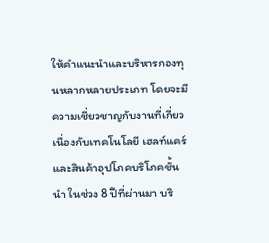ให้คำแนะนำและบริหารกองทุนหลากหลายประเภท โดยจะมีความเชี่ยวชาญกับงานที่เกี่ยวเนื่องกับเทคโนโลยี เฮลท์แคร์ และสินค้าอุปโภคบริโภคชั้นนำ ในช่วง 8 ปีที่ผ่านมา บริ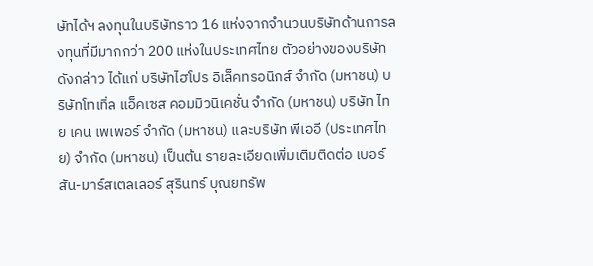ษัทได้ฯ ลงทุนในบริษัทราว 16 แห่งจากจำนวนบริษัทด้านการลงทุนที่มีมากกว่า 200 แห่งในประเทศไทย ตัวอย่างของบริษัทดังกล่าว ได้แก่ บริษัทไฮโปร อิเล็คทรอนิกส์ จำกัด (มหาชน) บริษัทโทเทิ่ล แอ็คเซส คอมมิวนิเคชั่น จำกัด (มหาชน) บริษัท ไทย เคน เพเพอร์ จำกัด (มหาชน) และบริษัท พีเออี (ประเทศไทย) จำกัด (มหาชน) เป็นต้น รายละเอียดเพิ่มเติมติดต่อ เบอร์สัน-มาร์สเตลเลอร์ สุรินทร์ บุณยทรัพ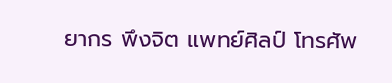ยากร พึงจิต แพทย์ศิลป์ โทรศัพ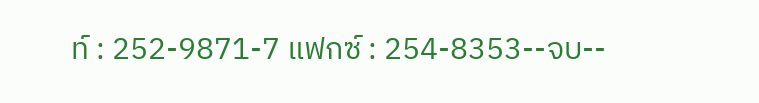ท์ : 252-9871-7 แฟกซ์ : 254-8353--จบ--